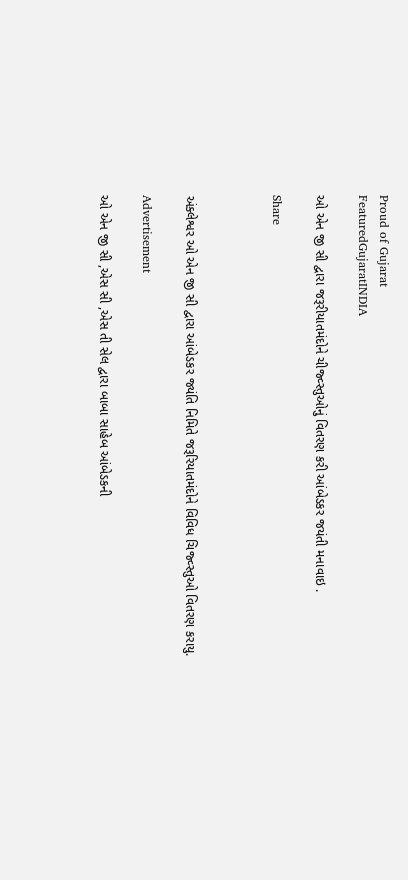Proud of Gujarat
FeaturedGujaratINDIA

ઓ એન જી સી દ્વારા જરૂરીયાતમંદોને ચીજ્વ્સ્તુઓનું વિતરણ કરી આંબેડકર જયંતી મનાવાઇ .

Share



અંક્લેશ્વર ઓ એન જી સી દ્વારા આંબેડકર જ્યંતિ નિમિતે જરૂરિયાતમંદોને વિવિધ ચિજ્વ્સ્તુઓ વિતરણ કરાયુ.

Advertisement

ઓ એન જી સી ,એસ સી ,એસ તી સેલ દ્વારા બાબા સાહેબ આંબેડકની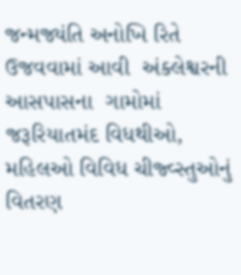જન્મજ્યંતિ અનોખિ રિતે ઉજવવામાં આવી  અંક્લેશ્વરની આસપાસના  ગામોમાં જરૂરિયાતમંદ વિધથીઓ, મહિલઓ વિવિધ ચીજ્વ્સ્તુઓનું વિતરણ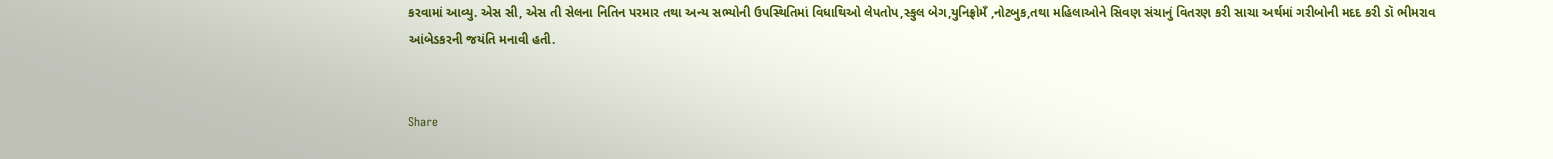કરવામાં આવ્યુ. એસ સી, એસ તી સેલના નિતિન પરમાર તથા અન્ય સભ્યોની ઉપસ્થિતિમાં વિધાથિઓ લેપતોપ,સ્કુલ બેગ,યુનિફ્રોમઁ ,નોટબુક,તથા મહિલાઓને સિવણ સંચાનું વિતરણ કરી સાચા અર્થમાં ગરીબોની મદદ કરી ડૉ ભીમરાવ આંબેડકરની જયંતિ મનાવી હતી.


Share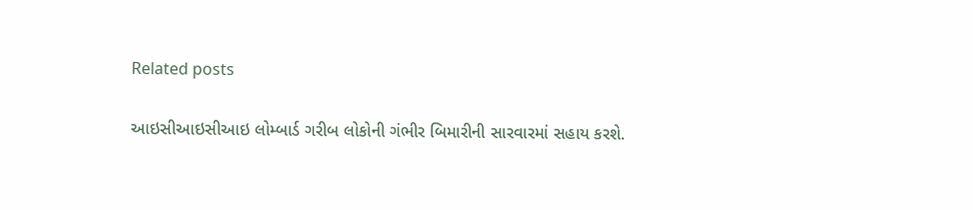Related posts

આઇસીઆઇસીઆઇ લોમ્બાર્ડ ગરીબ લોકોની ગંભીર બિમારીની સારવારમાં સહાય કરશે.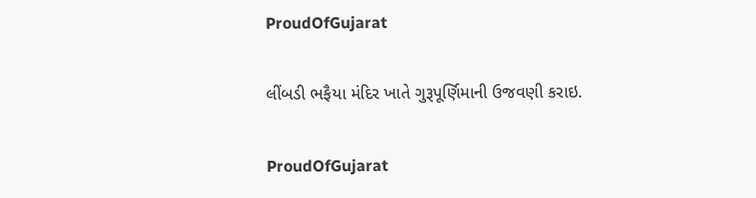ProudOfGujarat

લીંબડી ભફૈયા મંદિર ખાતે ગુરૂપૂર્ણિમાની ઉજવણી કરાઇ.

ProudOfGujarat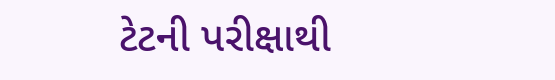ટેટની પરીક્ષાથી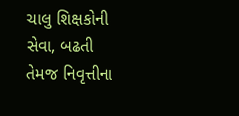ચાલુ શિક્ષકોની સેવા, બઢતી તેમજ નિવૃત્તીના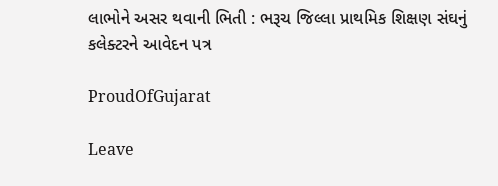લાભોને અસર થવાની ભિતી : ભરૂચ જિલ્લા પ્રાથમિક શિક્ષણ સંઘનું કલેક્ટરને આવેદન પત્ર

ProudOfGujarat

Leave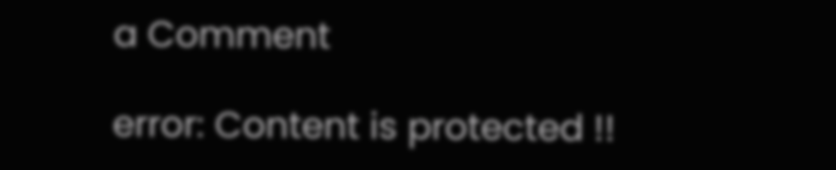a Comment

error: Content is protected !!